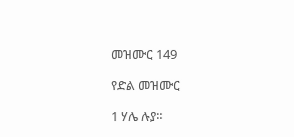መዝሙር 149

የድል መዝሙር

1 ሃሌ ሉያ።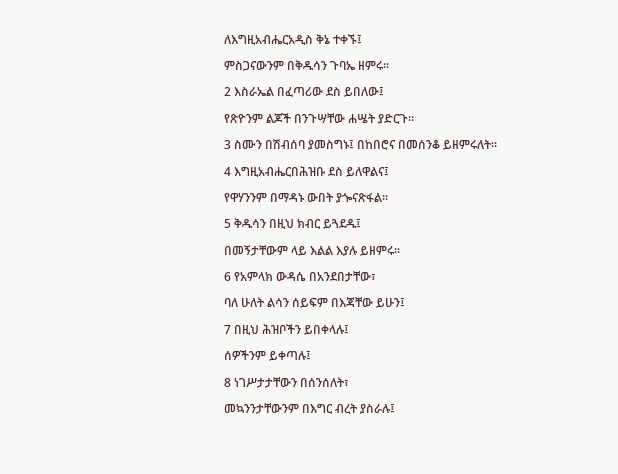ለእግዚአብሔርአዲስ ቅኔ ተቀኙ፤

ምስጋናውንም በቅዱሳን ጉባኤ ዘምሩ።

2 እስራኤል በፈጣሪው ደስ ይበለው፤

የጽዮንም ልጆች በንጉሣቸው ሐሤት ያድርጉ።

3 ስሙን በሽብሰባ ያመስግኑ፤ በከበሮና በመሰንቆ ይዘምሩለት።

4 እግዚአብሔርበሕዝቡ ደስ ይለዋልና፤

የዋሃንንም በማዳኑ ውበት ያጐናጽፋል።

5 ቅዱሳን በዚህ ክብር ይጓደዱ፤

በመኝታቸውም ላይ እልል እያሉ ይዘምሩ።

6 የአምላክ ውዳሴ በአንደበታቸው፣

ባለ ሁለት ልሳን ሰይፍም በእጃቸው ይሁን፤

7 በዚህ ሕዝቦችን ይበቀላሉ፤

ሰዎችንም ይቀጣሉ፤

8 ነገሥታታቸውን በሰንሰለት፣

መኳንንታቸውንም በእግር ብረት ያስራሉ፤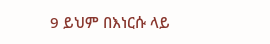9 ይህም በእነርሱ ላይ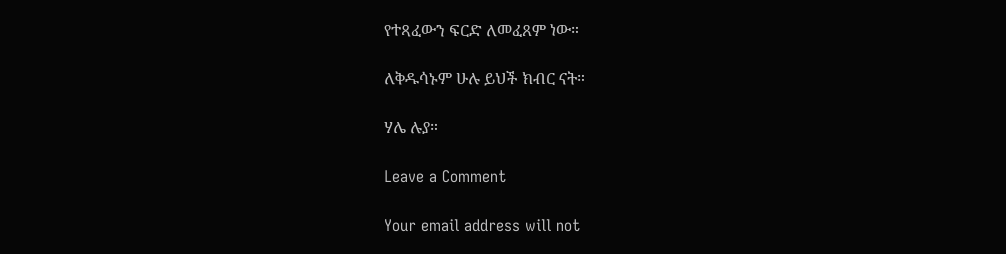የተጻፈውን ፍርድ ለመፈጸም ነው።

ለቅዱሳኑም ሁሉ ይህች ክብር ናት።

ሃሌ ሉያ።

Leave a Comment

Your email address will not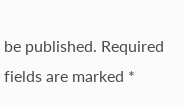be published. Required fields are marked *